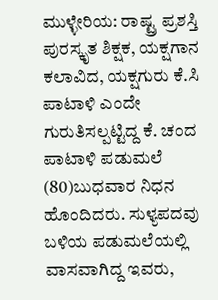ಮುಳ್ಳೇರಿಯ: ರಾಷ್ಟ್ರ ಪ್ರಶಸ್ತಿ ಪುರಸ್ಕೃತ ಶಿಕ್ಷಕ, ಯಕ್ಷಗಾನ ಕಲಾವಿದ, ಯಕ್ಷಗುರು ಕೆ.ಸಿ ಪಾಟಾಳಿ ಎಂದೇ ಗುರುತಿಸಲ್ಪಟ್ಟಿದ್ದ ಕೆ. ಚಂದ ಪಾಟಾಳಿ ಪಡುಮಲೆ (80)ಬುಧವಾರ ನಿಧನ ಹೊಂದಿದರು. ಸುಳ್ಯಪದವು ಬಳಿಯ ಪಡುಮಲೆಯಲ್ಲಿ ವಾಸವಾಗಿದ್ದ ಇವರು,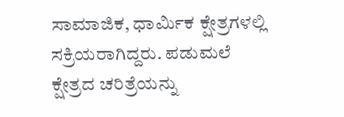ಸಾಮಾಜಿಕ, ಧಾರ್ಮಿಕ ಕ್ಷೇತ್ರಗಳಲ್ಲಿ ಸಕ್ರಿಯರಾಗಿದ್ದರು. ಪಡುಮಲೆ ಕ್ಷೇತ್ರದ ಚರಿತ್ರೆಯನ್ನು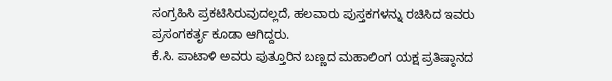ಸಂಗ್ರಹಿಸಿ ಪ್ರಕಟಿಸಿರುವುದಲ್ಲದೆ, ಹಲವಾರು ಪುಸ್ತಕಗಳನ್ನು ರಚಿಸಿದ ಇವರು ಪ್ರಸಂಗಕರ್ತೃ ಕೂಡಾ ಆಗಿದ್ದರು.
ಕೆ.ಸಿ. ಪಾಟಾಳಿ ಅವರು ಪುತ್ತೂರಿನ ಬಣ್ಣದ ಮಹಾಲಿಂಗ ಯಕ್ಷ ಪ್ರತಿಷ್ಠಾನದ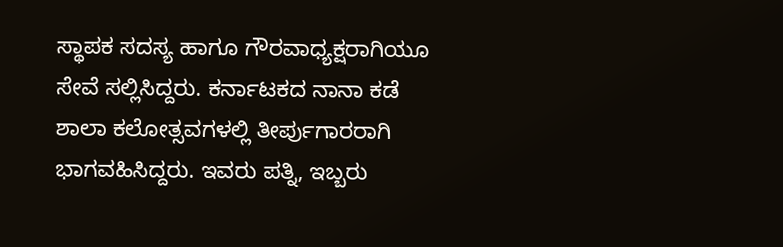ಸ್ಥಾಪಕ ಸದಸ್ಯ ಹಾಗೂ ಗೌರವಾಧ್ಯಕ್ಷರಾಗಿಯೂ ಸೇವೆ ಸಲ್ಲಿಸಿದ್ದರು. ಕರ್ನಾಟಕದ ನಾನಾ ಕಡೆ ಶಾಲಾ ಕಲೋತ್ಸವಗಳಲ್ಲಿ ತೀರ್ಪುಗಾರರಾಗಿ ಭಾಗವಹಿಸಿದ್ದರು. ಇವರು ಪತ್ನಿ, ಇಬ್ಬರು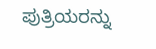ಪುತ್ರಿಯರನ್ನು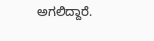ಅಗಲಿದ್ದಾರೆ.